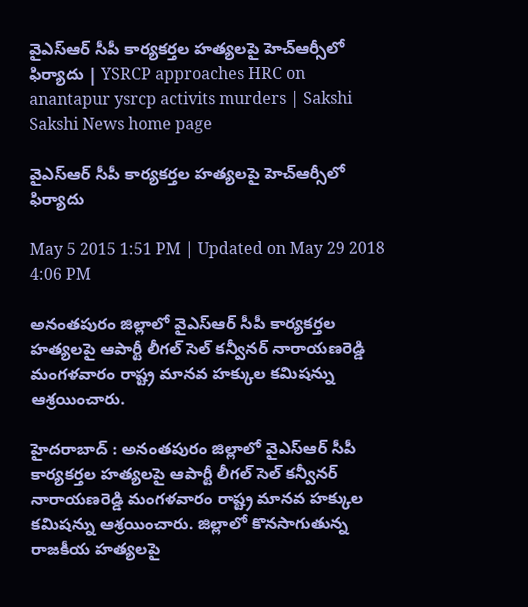వైఎస్ఆర్ సీపీ కార్యకర్తల హత్యలపై హెచ్ఆర్సీలో ఫిర్యాదు | YSRCP approaches HRC on anantapur ysrcp activits murders | Sakshi
Sakshi News home page

వైఎస్ఆర్ సీపీ కార్యకర్తల హత్యలపై హెచ్ఆర్సీలో ఫిర్యాదు

May 5 2015 1:51 PM | Updated on May 29 2018 4:06 PM

అనంతపురం జిల్లాలో వైఎస్ఆర్ సీపీ కార్యకర్తల హత్యలపై ఆపార్టీ లీగల్ సెల్ కన్వీనర్ నారాయణరెడ్డి మంగళవారం రాష్ట్ర మానవ హక్కుల కమిషన్ను ఆశ్రయించారు.

హైదరాబాద్ : అనంతపురం జిల్లాలో వైఎస్ఆర్ సీపీ కార్యకర్తల హత్యలపై ఆపార్టీ లీగల్ సెల్ కన్వీనర్ నారాయణరెడ్డి మంగళవారం రాష్ట్ర మానవ హక్కుల కమిషన్ను ఆశ్రయించారు. జిల్లాలో కొనసాగుతున్న రాజకీయ హత్యలపై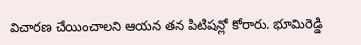విచారణ చేయించాలని ఆయన తన పిటిషన్లో కోరారు. భూమిరెడ్డి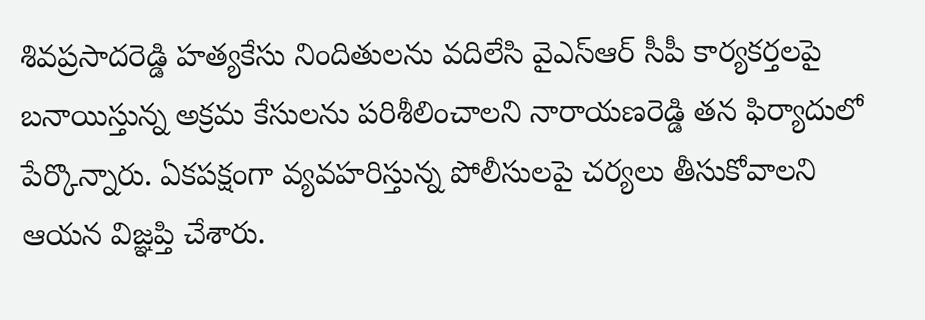శివప్రసాదరెడ్డి హత్యకేసు నిందితులను వదిలేసి వైఎస్ఆర్ సీపీ కార్యకర్తలపై బనాయిస్తున్న అక్రమ కేసులను పరిశీలించాలని నారాయణరెడ్డి తన ఫిర్యాదులో పేర్కొన్నారు. ఏకపక్షంగా వ్యవహరిస్తున్న పోలీసులపై చర్యలు తీసుకోవాలని ఆయన విజ్ఞప్తి చేశారు.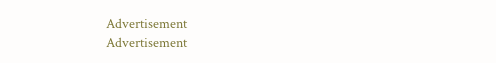Advertisement
Advertisement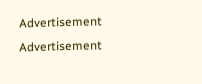Advertisement
Advertisement